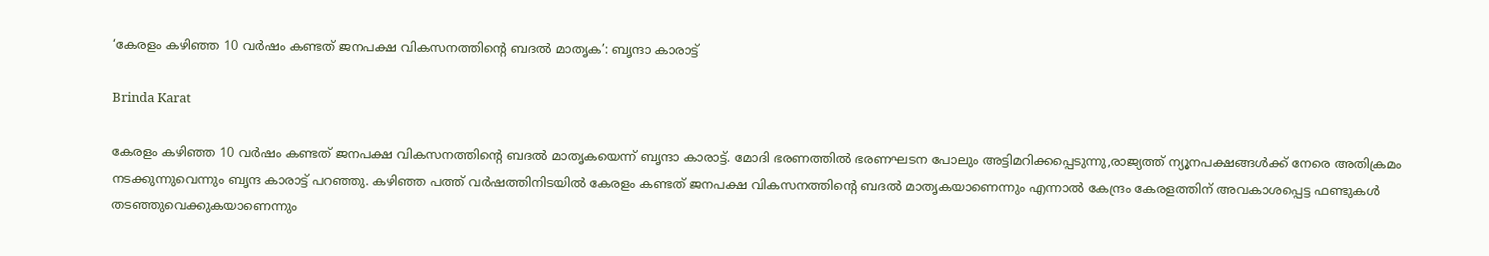‘കേരളം കഴിഞ്ഞ 10 വർഷം കണ്ടത് ജനപക്ഷ വികസനത്തിൻ്റെ ബദൽ മാതൃക’: ബൃന്ദാ കാരാട്ട്

Brinda Karat

കേരളം കഴിഞ്ഞ 10 വർഷം കണ്ടത് ജനപക്ഷ വികസനത്തിൻ്റെ ബദൽ മാതൃകയെന്ന് ബൃന്ദാ കാരാട്ട്. മോദി ഭരണത്തിൽ ഭരണഘടന പോലും അട്ടിമറിക്കപ്പെടുന്നു,രാജ്യത്ത് ന്യൂനപക്ഷങ്ങൾക്ക് നേരെ അതിക്രമം നടക്കുന്നുവെന്നും ബൃന്ദ കാരാട്ട് പറഞ്ഞു. കഴിഞ്ഞ പത്ത് വർഷത്തിനിടയിൽ കേരളം കണ്ടത് ജനപക്ഷ വികസനത്തിന്റെ ബദൽ മാതൃകയാണെന്നും എന്നാൽ കേന്ദ്രം കേരളത്തിന് അവകാശപ്പെട്ട ഫണ്ടുകൾ തടഞ്ഞുവെക്കുകയാണെന്നും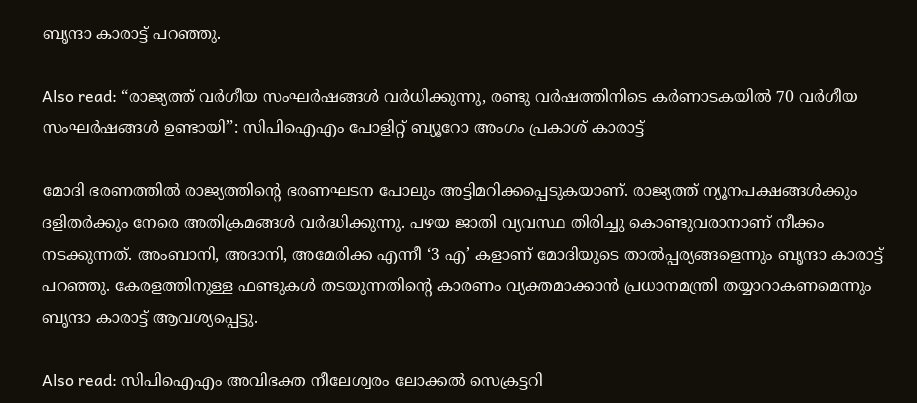ബൃന്ദാ കാരാട്ട് പറഞ്ഞു.

Also read: “രാജ്യത്ത് വർഗീയ സംഘർഷങ്ങൾ വർധിക്കുന്നു, രണ്ടു വർഷത്തിനിടെ കർണാടകയിൽ 70 വർഗീയ സംഘർഷങ്ങൾ ഉണ്ടായി”: സിപിഐഎം പോളിറ്റ് ബ്യൂറോ അംഗം പ്രകാശ് കാരാട്ട്

മോദി ഭരണത്തിൽ രാജ്യത്തിന്റെ ഭരണഘടന പോലും അട്ടിമറിക്കപ്പെടുകയാണ്. രാജ്യത്ത് ന്യൂനപക്ഷങ്ങൾക്കും ദളിതർക്കും നേരെ അതിക്രമങ്ങൾ വർദ്ധിക്കുന്നു. പഴയ ജാതി വ്യവസ്ഥ തിരിച്ചു കൊണ്ടുവരാനാണ് നീക്കം നടക്കുന്നത്. അംബാനി, അദാനി, അമേരിക്ക എന്നീ ‘3 എ’ കളാണ് മോദിയുടെ താൽപ്പര്യങ്ങളെന്നും ബൃന്ദാ കാരാട്ട് പറഞ്ഞു. കേരളത്തിനുള്ള ഫണ്ടുകൾ തടയുന്നതിന്റെ കാരണം വ്യക്തമാക്കാൻ പ്രധാനമന്ത്രി തയ്യാറാകണമെന്നും ബൃന്ദാ കാരാട്ട് ആവശ്യപ്പെട്ടു.

Also read: സിപിഐഎം അവിഭക്ത നീലേശ്വരം ലോക്കൽ സെക്രട്ടറി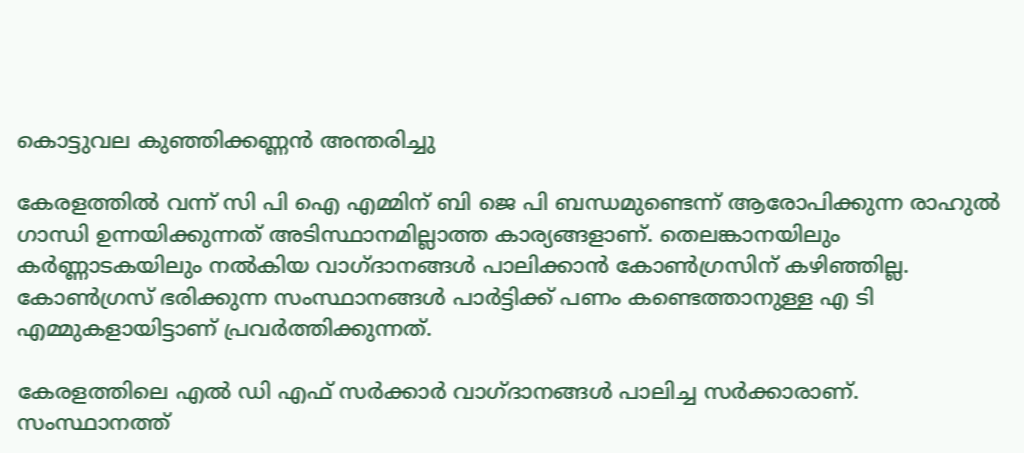കൊട്ടുവല കുഞ്ഞിക്കണ്ണൻ അന്തരിച്ചു

കേരളത്തിൽ വന്ന് സി പി ഐ എമ്മിന് ബി ജെ പി ബന്ധമുണ്ടെന്ന് ആരോപിക്കുന്ന രാഹുൽ ഗാന്ധി ഉന്നയിക്കുന്നത് അടിസ്ഥാനമില്ലാത്ത കാര്യങ്ങളാണ്. തെലങ്കാനയിലും കർണ്ണാടകയിലും നൽകിയ വാഗ്ദാനങ്ങൾ പാലിക്കാൻ കോൺഗ്രസിന് കഴിഞ്ഞില്ല. കോൺഗ്രസ് ഭരിക്കുന്ന സംസ്ഥാനങ്ങൾ പാർട്ടിക്ക് പണം കണ്ടെത്താനുള്ള എ ടി എമ്മുകളായിട്ടാണ് പ്രവർത്തിക്കുന്നത്.

കേരളത്തിലെ എൽ ഡി എഫ് സർക്കാർ വാഗ്ദാനങ്ങൾ പാലിച്ച സർക്കാരാണ്. സംസ്ഥാനത്ത്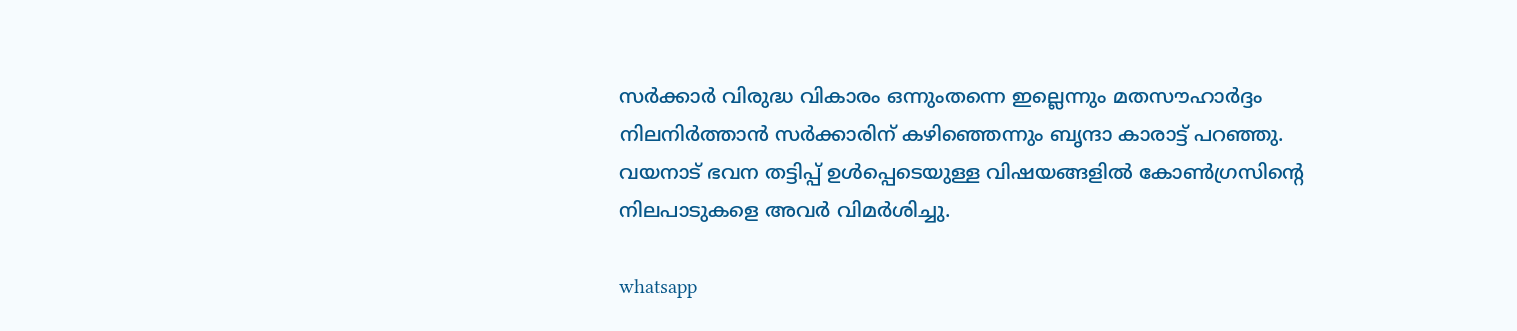സർക്കാർ വിരുദ്ധ വികാരം ഒന്നുംതന്നെ ഇല്ലെന്നും മതസൗഹാർദ്ദം നിലനിർത്താൻ സർക്കാരിന് കഴിഞ്ഞെന്നും ബൃന്ദാ കാരാട്ട് പറഞ്ഞു. വയനാട് ഭവന തട്ടിപ്പ് ഉൾപ്പെടെയുള്ള വിഷയങ്ങളിൽ കോൺഗ്രസിന്റെ നിലപാടുകളെ അവർ വിമർശിച്ചു.

whatsapp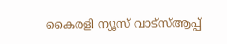കൈരളി ന്യൂസ് വാട്‌സ്ആപ്പ്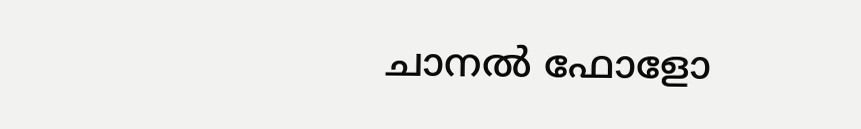ചാനല്‍ ഫോളോ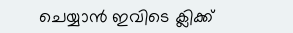ചെയ്യാന്‍ ഇവിടെ ക്ലിക്ക്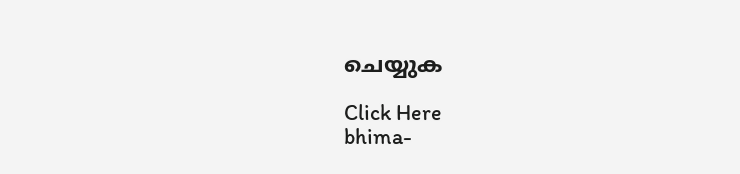ചെയ്യുക

Click Here
bhima-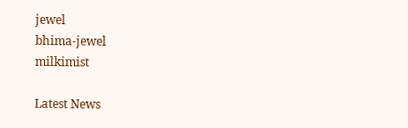jewel
bhima-jewel
milkimist

Latest News